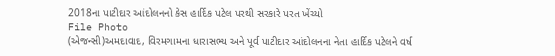2018ના પાટીદાર આંદોલનનો કેસ હાર્દિક પટેલ પરથી સરકારે પરત ખેંચ્યો
File Photo
(એજન્સી)અમદાવાદ, વિરમગામના ધારાસભ્ય અને પૂર્વ પાટીદાર આંદોલનના નેતા હાર્દિક પટેલને વર્ષ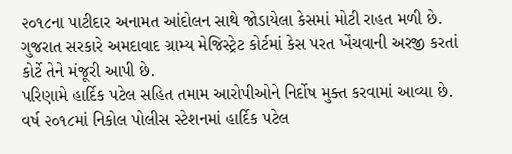૨૦૧૮ના પાટીદાર અનામત આંદોલન સાથે જોડાયેલા કેસમાં મોટી રાહત મળી છે. ગુજરાત સરકારે અમદાવાદ ગ્રામ્ય મેજિસ્ટ્રેટ કોર્ટમાં કેસ પરત ખેંચવાની અરજી કરતાં કોર્ટે તેને મંજૂરી આપી છે.
પરિણામે હાર્દિક પટેલ સહિત તમામ આરોપીઓને નિર્દોષ મુક્ત કરવામાં આવ્યા છે. વર્ષ ૨૦૧૮માં નિકોલ પોલીસ સ્ટેશનમાં હાર્દિક પટેલ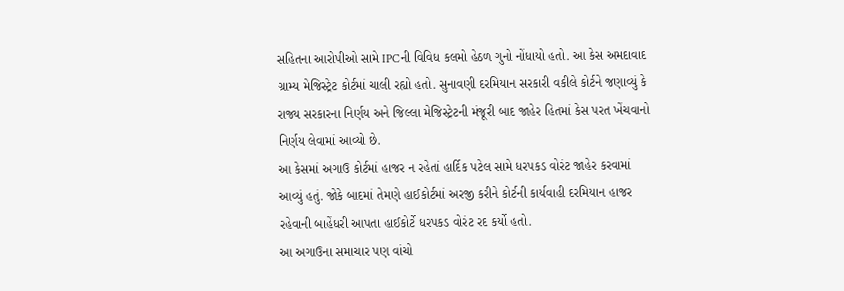સહિતના આરોપીઓ સામે IPCની વિવિધ કલમો હેઠળ ગુનો નોંધાયો હતો. આ કેસ અમદાવાદ ગ્રામ્ય મેજિસ્ટ્રેટ કોર્ટમાં ચાલી રહ્યો હતો. સુનાવણી દરમિયાન સરકારી વકીલે કોર્ટને જણાવ્યું કે રાજ્ય સરકારના નિર્ણય અને જિલ્લા મેજિસ્ટ્રેટની મંજૂરી બાદ જાહેર હિતમાં કેસ પરત ખેંચવાનો નિર્ણય લેવામાં આવ્યો છે.
આ કેસમાં અગાઉ કોર્ટમાં હાજર ન રહેતાં હાર્દિક પટેલ સામે ધરપકડ વોરંટ જાહેર કરવામાં આવ્યું હતું. જોકે બાદમાં તેમણે હાઈકોર્ટમાં અરજી કરીને કોર્ટની કાર્યવાહી દરમિયાન હાજર રહેવાની બાહેંધરી આપતા હાઈકોર્ટે ધરપકડ વોરંટ રદ કર્યો હતો.
આ અગાઉના સમાચાર પણ વાંચો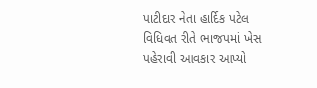પાટીદાર નેતા હાર્દિક પટેલ વિધિવત રીતે ભાજપમાં ખેસ પહેરાવી આવકાર આપ્યો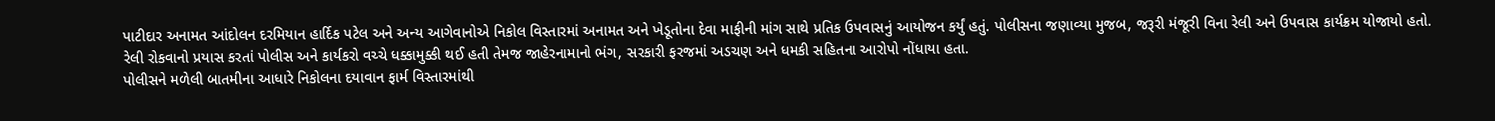પાટીદાર અનામત આંદોલન દરમિયાન હાર્દિક પટેલ અને અન્ય આગેવાનોએ નિકોલ વિસ્તારમાં અનામત અને ખેડૂતોના દેવા માફીની માંગ સાથે પ્રતિક ઉપવાસનું આયોજન કર્યું હતું. પોલીસના જણાવ્યા મુજબ, જરૂરી મંજૂરી વિના રેલી અને ઉપવાસ કાર્યક્રમ યોજાયો હતો.
રેલી રોકવાનો પ્રયાસ કરતાં પોલીસ અને કાર્યકરો વચ્ચે ધક્કામુક્કી થઈ હતી તેમજ જાહેરનામાનો ભંગ, સરકારી ફરજમાં અડચણ અને ધમકી સહિતના આરોપો નોંધાયા હતા.
પોલીસને મળેલી બાતમીના આધારે નિકોલના દયાવાન ફાર્મ વિસ્તારમાંથી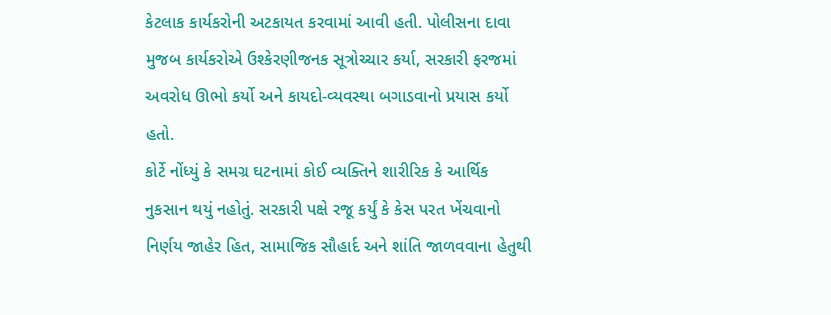કેટલાક કાર્યકરોની અટકાયત કરવામાં આવી હતી. પોલીસના દાવા મુજબ કાર્યકરોએ ઉશ્કેરણીજનક સૂત્રોચ્ચાર કર્યા, સરકારી ફરજમાં અવરોધ ઊભો કર્યો અને કાયદો-વ્યવસ્થા બગાડવાનો પ્રયાસ કર્યો હતો.
કોર્ટે નોંધ્યું કે સમગ્ર ઘટનામાં કોઈ વ્યક્તિને શારીરિક કે આર્થિક નુકસાન થયું નહોતું. સરકારી પક્ષે રજૂ કર્યું કે કેસ પરત ખેંચવાનો નિર્ણય જાહેર હિત, સામાજિક સૌહાર્દ અને શાંતિ જાળવવાના હેતુથી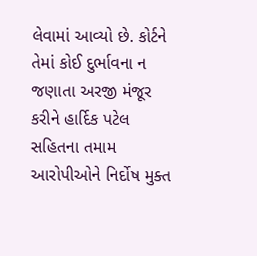લેવામાં આવ્યો છે. કોર્ટને તેમાં કોઈ દુર્ભાવના ન જણાતા અરજી મંજૂર કરીને હાર્દિક પટેલ સહિતના તમામ આરોપીઓને નિર્દોષ મુક્ત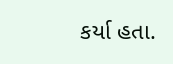કર્યા હતા.